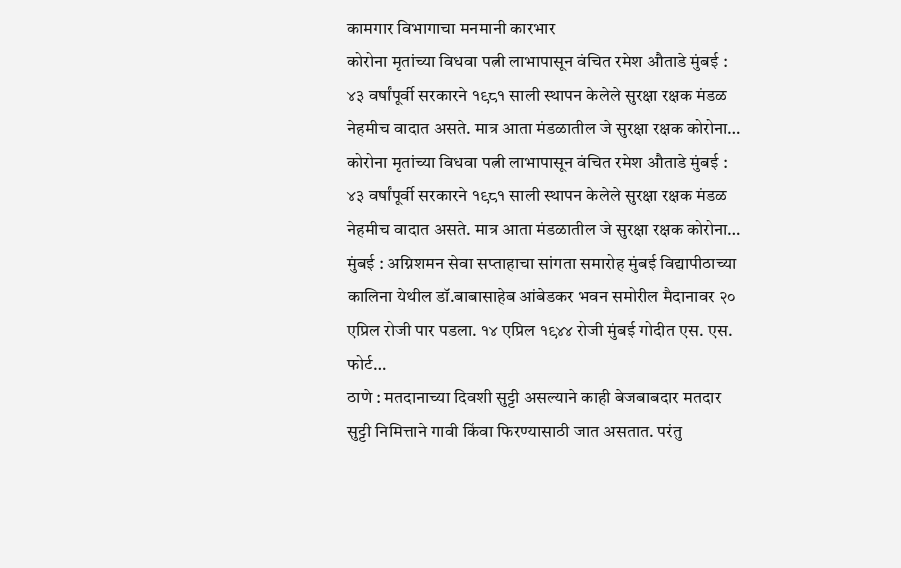कामगार विभागाचा मनमानी कारभार
कोरोना मृतांच्या विधवा पत्नी लाभापासून वंचित रमेश औताडे मुंबई : ४३ वर्षांपूर्वी सरकारने १९८१ साली स्थापन केलेले सुरक्षा रक्षक मंडळ नेहमीच वादात असते. मात्र आता मंडळातील जे सुरक्षा रक्षक कोरोना…
कोरोना मृतांच्या विधवा पत्नी लाभापासून वंचित रमेश औताडे मुंबई : ४३ वर्षांपूर्वी सरकारने १९८१ साली स्थापन केलेले सुरक्षा रक्षक मंडळ नेहमीच वादात असते. मात्र आता मंडळातील जे सुरक्षा रक्षक कोरोना…
मुंबई : अग्निशमन सेवा सप्ताहाचा सांगता समारोह मुंबई विद्यापीठाच्या कालिना येथील डॉ.बाबासाहेब आंबेडकर भवन समोरील मैदानावर २० एप्रिल रोजी पार पडला. १४ एप्रिल १९४४ रोजी मुंबई गोदीत एस. एस. फोर्ट…
ठाणे : मतदानाच्या दिवशी सुट्टी असल्याने काही बेजबाबदार मतदार सुट्टी निमित्ताने गावी किंवा फिरण्यासाठी जात असतात. परंतु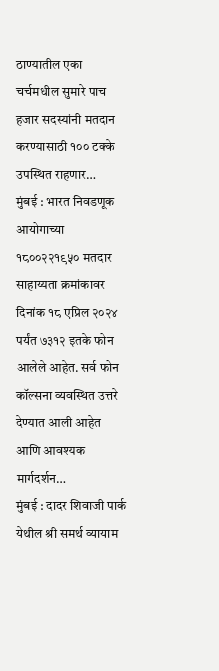ठाण्यातील एका चर्चमधील सुमारे पाच हजार सदस्यांनी मतदान करण्यासाठी १०० टक्के उपस्थित राहणार…
मुंबई : भारत निवडणूक आयोगाच्या १८००२२१९५० मतदार साहाय्यता क्रमांकावर दिनांक १८ एप्रिल २०२४ पर्यंत ७३१२ इतके फोन आलेले आहेत. सर्व फोन कॉल्सना व्यवस्थित उत्तरे देण्यात आली आहेत आणि आवश्यक मार्गदर्शन…
मुंबई : दादर शिवाजी पार्क येथील श्री समर्थ व्यायाम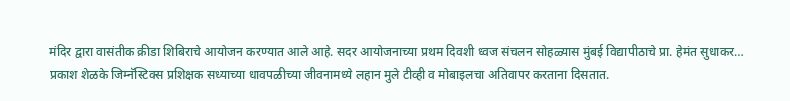मंदिर द्वारा वासंतीक क्रीडा शिबिराचे आयोजन करण्यात आले आहे. सदर आयोजनाच्या प्रथम दिवशी ध्वज संचलन सोहळ्यास मुंबई विद्यापीठाचे प्रा. हेमंत सुधाकर…
प्रकाश शेळके जिम्नॅस्टिक्स प्रशिक्षक सध्याच्या धावपळीच्या जीवनामध्ये लहान मुले टीव्ही व मोबाइलचा अतिवापर करताना दिसतात.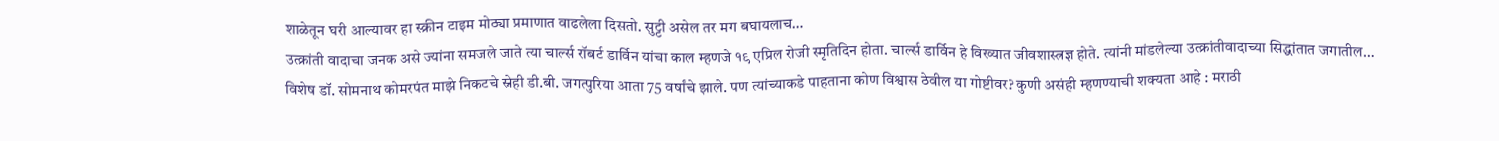शाळेतून घरी आल्यावर हा स्क्रीन टाइम मोठ्या प्रमाणात वाढलेला दिसतो. सुट्टी असेल तर मग बघायलाच…
उत्क्रांती वादाचा जनक असे ज्यांना समजले जाते त्या चार्ल्स रॉबर्ट डार्विन यांचा काल म्हणजे १९ एप्रिल रोजी स्मृतिदिन होता. चार्ल्स डार्विन हे विख्यात जीवशास्त्रज्ञ होते. त्यांनी मांडलेल्या उत्क्रांतीवादाच्या सिद्धांतात जगातील…
विशेष डॉ. सोमनाथ कोमरपंत माझे निकटचे स्नेही डी.बी. जगत्पुरिया आता 75 वर्षांचे झाले. पण त्यांच्याकडे पाहताना कोण विश्वास ठेवील या गोष्टीवर? कुणी असंही म्हणण्याची शक्यता आहे : मराठी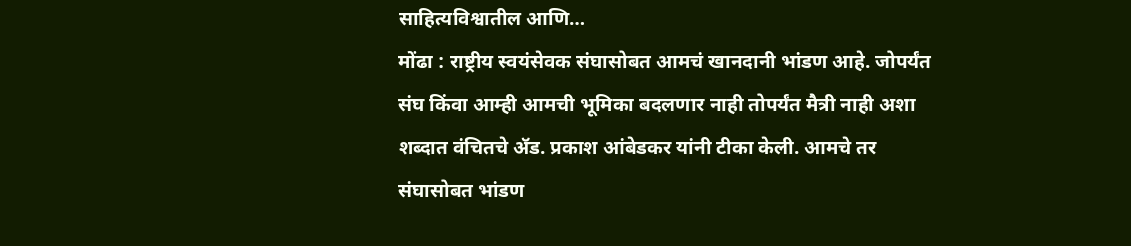साहित्यविश्वातील आणि…
मोंढा : राष्ट्रीय स्वयंसेवक संघासोबत आमचं खानदानी भांडण आहे. जोपर्यंत संघ किंवा आम्ही आमची भूमिका बदलणार नाही तोपर्यंत मैत्री नाही अशा शब्दात वंचितचे ॲड. प्रकाश आंबेडकर यांनी टीका केली. आमचे तर संघासोबत भांडण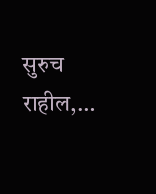सुरुच राहील,…